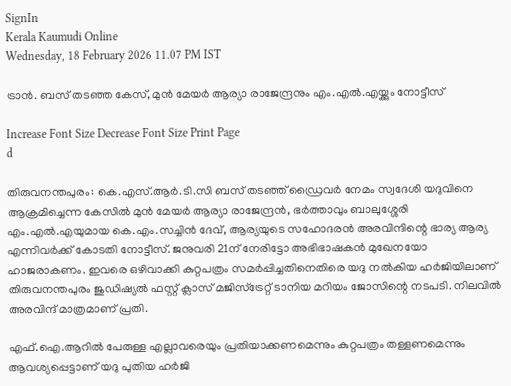SignIn
Kerala Kaumudi Online
Wednesday, 18 February 2026 11.07 PM IST

ട്രാൻ. ബസ് തടഞ്ഞ കേസ്, മുൻ മേയർ ആര്യാ രാജേന്ദ്രനും എം.എൽ.എയ്ക്കും നോട്ടീസ്

Increase Font Size Decrease Font Size Print Page
d

തിരുവനന്തപുരം: കെ.എസ്.ആർ.ടി.സി ബസ് തടഞ്ഞ് ഡ്രൈവർ നേമം സ്വദേശി യദുവിനെ ആക്രമിച്ചെന്ന കേസിൽ മുൻ മേയർ ആര്യാ രാജേന്ദ്രൻ, ഭർത്താവും ബാലുശ്ശേരി എം.എൽ.എയുമായ കെ.എം.സച്ചിൻ ദേവ്, ആര്യയുടെ സഹോദരൻ അരവിന്ദിന്റെ ഭാര്യ ആര്യ
എന്നിവർക്ക് കോടതി നോട്ടീസ്. ജനുവരി 21ന് നേരിട്ടോ അഭിഭാഷകൻ മുഖേനയോ ഹാജരാകണം. ഇവരെ ഒഴിവാക്കി കുറ്റപത്രം സമർപ്പിച്ചതിനെതിരെ യദു നൽകിയ ഹർജിയിലാണ് തിരുവനന്തപുരം ജുഡിഷ്യൽ ഫസ്റ്റ് ക്ലാസ് മജിസ്‌ട്രേറ്റ് ടാനിയ മറിയം ജോസിന്റെ നടപടി. നിലവിൽ അരവിന്ദ് മാത്രമാണ് പ്രതി.

എഫ്.ഐ.ആറിൽ പേരുള്ള എല്ലാവരെയും പ്രതിയാക്കണമെന്നും കുറ്റപത്രം തള്ളണമെന്നും ആവശ്യപ്പെട്ടാണ് യദു പുതിയ ഹർജി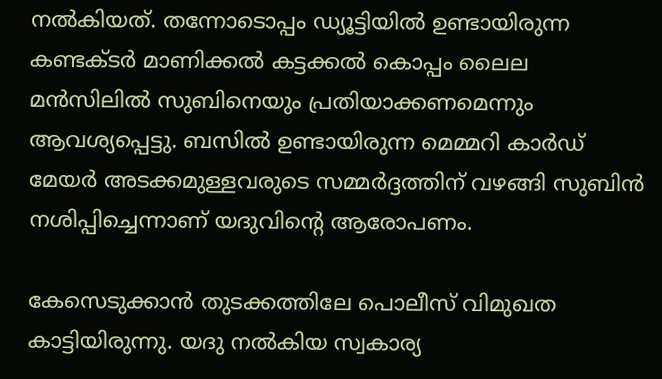നൽകിയത്. തന്നോടൊപ്പം ഡ്യൂട്ടിയിൽ ഉണ്ടായിരുന്ന കണ്ടക്ടർ മാണിക്കൽ കട്ടക്കൽ കൊപ്പം ലൈല മൻസിലിൽ സുബിനെയും പ്രതിയാക്കണമെന്നും ആവശ്യപ്പെട്ടു. ബസിൽ ഉണ്ടായിരുന്ന മെമ്മറി കാർഡ് മേയർ അടക്കമുള്ളവരുടെ സമ്മർദ്ദത്തിന് വഴങ്ങി സുബിൻ നശിപ്പിച്ചെന്നാണ് യദുവിന്റെ ആരോപണം.

കേസെടുക്കാൻ തുടക്കത്തിലേ പൊലീസ് വിമുഖത കാട്ടിയിരുന്നു. യദു നൽകിയ സ്വകാര്യ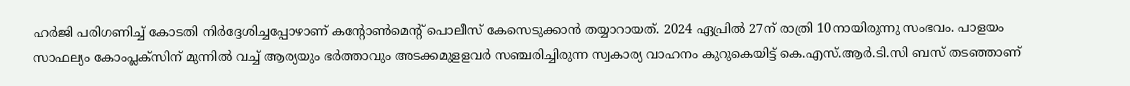ഹർജി പരിഗണിച്ച് കോടതി നിർദ്ദേശിച്ചപ്പോഴാണ് കന്റോൺമെന്റ് പൊലീസ് കേസെടുക്കാൻ തയ്യാറായത്. 2024 ഏപ്രിൽ 27ന് രാത്രി 10നായിരുന്നു സംഭവം. പാളയം സാഫല്യം കോംപ്ലക്‌സിന് മുന്നിൽ വച്ച് ആര്യയും ഭർത്താവും അടക്കമുളളവർ സഞ്ചരിച്ചിരുന്ന സ്വകാര്യ വാഹനം കുറുകെയിട്ട് കെ.എസ്.ആർ.ടി.സി ബസ് തടഞ്ഞാണ്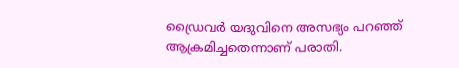ഡ്രൈവർ യദുവിനെ അസഭ്യം പറഞ്ഞ് ആക്രമിച്ചതെന്നാണ് പരാതി.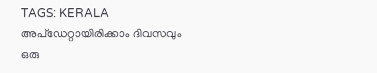TAGS: KERALA
അപ്ഡേറ്റായിരിക്കാം ദിവസവും
ഒരു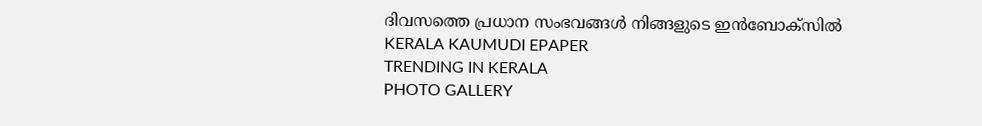ദിവസത്തെ പ്രധാന സംഭവങ്ങൾ നിങ്ങളുടെ ഇൻബോക്സിൽ
KERALA KAUMUDI EPAPER
TRENDING IN KERALA
PHOTO GALLERY